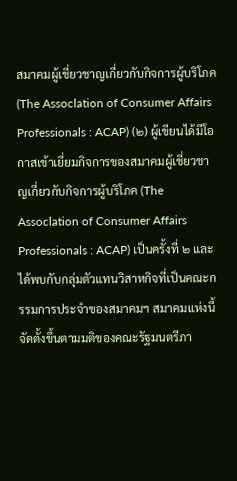สมาคมผู้เชี่ยวชาญเกี่ยวกับกิจการผู้บริโภค (The Assoclation of Consumer Affairs Professionals : ACAP) (๒) ผู้เขียนได้มีโอกาสเข้าเยี่ยมกิจการของสมาคมผู้เชี่ยวชาญเกี่ยวกับกิจการผู้บริโภค (The Assoclation of Consumer Affairs Professionals : ACAP) เป็นครั้งที่ ๒ และได้พบกับกลุ่มตัวแทนวิสาหกิจที่เป็นคณะกรรมการประจำของสมาคมฯ สมาคมแห่งนี้จัดตั้งขึ้นตามมติของคณะรัฐมนตรีภา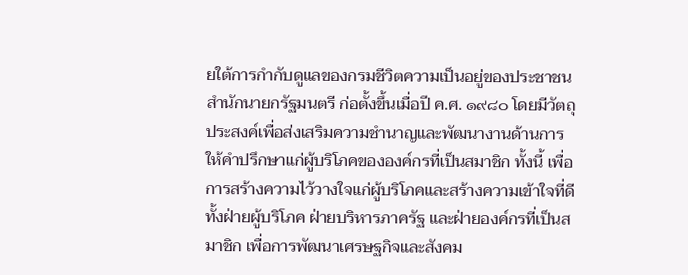ยใต้การกำกับดูแลของกรมชีวิตความเป็นอยู่ของประชาชน สำนักนายกรัฐมนตรี ก่อตั้งขึ้นเมื่อปี ค.ศ. ๑๙๘๐ โดยมีวัตถุประสงค์เพื่อส่งเสริมความชำนาญและพัฒนางานด้านการให้คำปรึกษาแก่ผู้บริโภคขององค์กรที่เป็นสมาชิก ทั้งนี้ เพื่อการสร้างความไว้วางใจแก่ผู้บริโภคและสร้างความเข้าใจที่ดีทั้งฝ่ายผู้บริโภค ฝ่ายบริหารภาครัฐ และฝ่ายองค์กรที่เป็นสมาชิก เพื่อการพัฒนาเศรษฐกิจและสังคม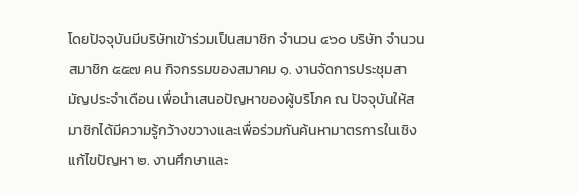โดยปัจจุบันมีบริษัทเข้าร่วมเป็นสมาชิก จำนวน ๔๖๐ บริษัท จำนวนสมาชิก ๕๕๗ คน กิจกรรมของสมาคม ๑. งานจัดการประชุมสามัญประจำเดือน เพื่อนำเสนอปัญหาของผู้บริโภค ณ ปัจจุบันให้สมาชิกได้มีความรู้กว้างขวางและเพื่อร่วมกันค้นหามาตรการในเชิงแก้ไขปัญหา ๒. งานศึกษาและ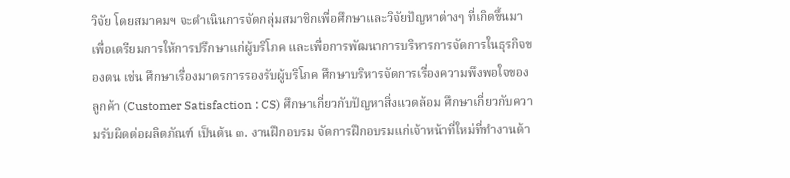วิจัย โดยสมาคมฯ จะดำเนินการจัดกลุ่มสมาชิกเพื่อศึกษาและวิจัยปัญหาต่างๆ ที่เกิดขึ้นมาเพื่อเตรียมการให้การปรึกษาแก่ผู้บริโภค และเพื่อการพัฒนาการบริหารการจัดการในธุรกิจของตน เช่น ศึกษาเรื่องมาตรการรองรับผู้บริโภค ศึกษาบริหารจัดการเรื่องความพึงพอใจของลูกค้า (Customer Satisfaction : CS) ศึกษาเกี่ยวกับปัญหาสิ่งแวดล้อม ศึกษาเกี่ยวกับความรับผิดต่อผลิตภัณฑ์ เป็นต้น ๓. งานฝึกอบรม จัดการฝึกอบรมแก่เจ้าหน้าที่ใหม่ที่ทำงานด้า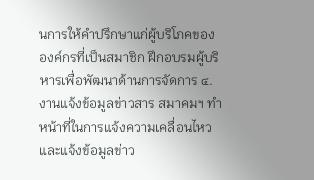นการให้คำปรึกษาแก่ผู้บริโภคขององค์กรที่เป็นสมาชิก ฝึกอบรมผู้บริหารเพื่อพัฒนาด้านการจัดการ ๔. งานแจ้งข้อมูลข่าวสาร สมาคมฯ ทำหน้าที่ในการแจ้งความเคลื่อนไหวและแจ้งข้อมูลข่าว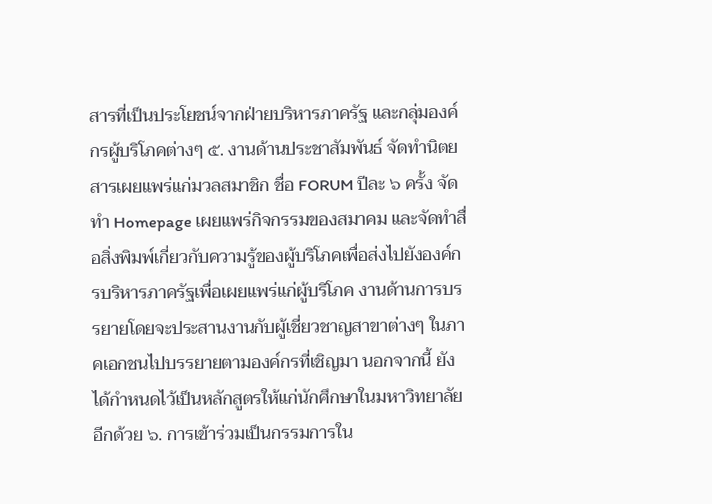สารที่เป็นประโยชน์จากฝ่ายบริหารภาครัฐ และกลุ่มองค์กรผู้บริโภคต่างๆ ๕. งานด้านประชาสัมพันธ์ จัดทำนิตยสารเผยแพร่แก่มวลสมาชิก ชื่อ FORUM ปีละ ๖ ครั้ง จัดทำ Homepage เผยแพร่กิจกรรมของสมาคม และจัดทำสื่อสิ่งพิมพ์เกี่ยวกับความรู้ของผู้บริโภคเพื่อส่งไปยังองค์กรบริหารภาครัฐเพื่อเผยแพร่แก่ผู้บริโภค งานด้านการบรรยายโดยจะประสานงานกับผู้เชี่ยวชาญสาขาต่างๆ ในภาคเอกชนไปบรรยายตามองค์กรที่เชิญมา นอกจากนี้ ยังได้กำหนดไว้เป็นหลักสูตรให้แก่นักศึกษาในมหาวิทยาลัยอีกด้วย ๖. การเข้าร่วมเป็นกรรมการใน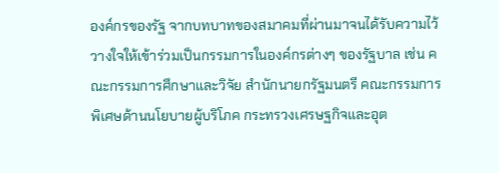องค์กรของรัฐ จากบทบาทของสมาคมที่ผ่านมาจนได้รับความไว้วางใจให้เข้าร่วมเป็นกรรมการในองค์กรต่างๆ ของรัฐบาล เช่น คณะกรรมการศึกษาและวิจัย สำนักนายกรัฐมนตรี คณะกรรมการพิเศษด้านนโยบายผู้บริโภค กระทรวงเศรษฐกิจและอุต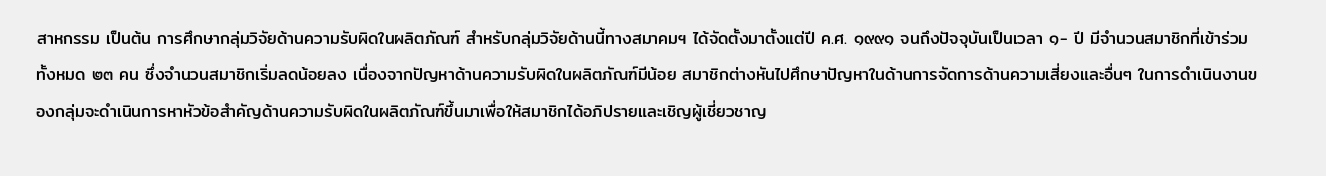สาหกรรม เป็นต้น การศึกษากลุ่มวิจัยด้านความรับผิดในผลิตภัณฑ์ สำหรับกลุ่มวิจัยด้านนี้ทางสมาคมฯ ได้จัดตั้งมาตั้งแต่ปี ค.ศ. ๑๙๙๑ จนถึงปัจจุบันเป็นเวลา ๑- ปี มีจำนวนสมาชิกที่เข้าร่วมทั้งหมด ๒๓ คน ซึ่งจำนวนสมาชิกเริ่มลดน้อยลง เนื่องจากปัญหาด้านความรับผิดในผลิตภัณฑ์มีน้อย สมาชิกต่างหันไปศึกษาปัญหาในด้านการจัดการด้านความเสี่ยงและอื่นๆ ในการดำเนินงานของกลุ่มจะดำเนินการหาหัวข้อสำคัญด้านความรับผิดในผลิตภัณฑ์ขึ้นมาเพื่อให้สมาชิกได้อภิปรายและเชิญผู้เชี่ยวชาญ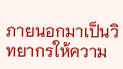ภายนอกมาเป็นวิทยากรให้ความ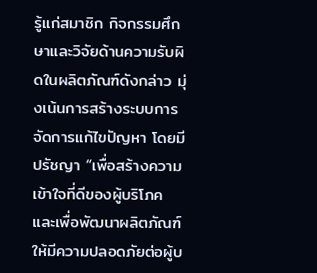รู้แก่สมาชิก กิจกรรมศึกษาและวิจัยด้านความรับผิดในผลิตภัณฑ์ดังกล่าว มุ่งเน้นการสร้างระบบการจัดการแก้ไขปัญหา โดยมีปรัชญา “เพื่อสร้างความเข้าใจที่ดีของผู้บริโภค และเพื่อพัฒนาผลิตภัณฑ์ให้มีความปลอดภัยต่อผู้บ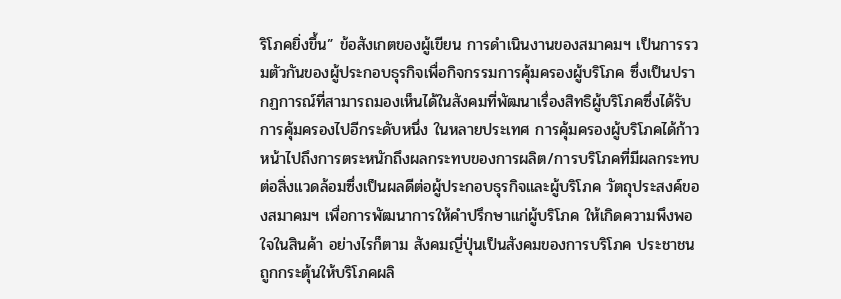ริโภคยิ่งขึ้น” ข้อสังเกตของผู้เขียน การดำเนินงานของสมาคมฯ เป็นการรวมตัวกันของผู้ประกอบธุรกิจเพื่อกิจกรรมการคุ้มครองผู้บริโภค ซึ่งเป็นปรากฏการณ์ที่สามารถมองเห็นได้ในสังคมที่พัฒนาเรื่องสิทธิผู้บริโภคซึ่งได้รับการคุ้มครองไปอีกระดับหนึ่ง ในหลายประเทศ การคุ้มครองผู้บริโภคได้ก้าวหน้าไปถึงการตระหนักถึงผลกระทบของการผลิต/การบริโภคที่มีผลกระทบต่อสิ่งแวดล้อมซึ่งเป็นผลดีต่อผู้ประกอบธุรกิจและผู้บริโภค วัตถุประสงค์ของสมาคมฯ เพื่อการพัฒนาการให้คำปรึกษาแก่ผู้บริโภค ให้เกิดความพึงพอใจในสินค้า อย่างไรก็ตาม สังคมญี่ปุ่นเป็นสังคมของการบริโภค ประชาชนถูกกระตุ้นให้บริโภคผลิ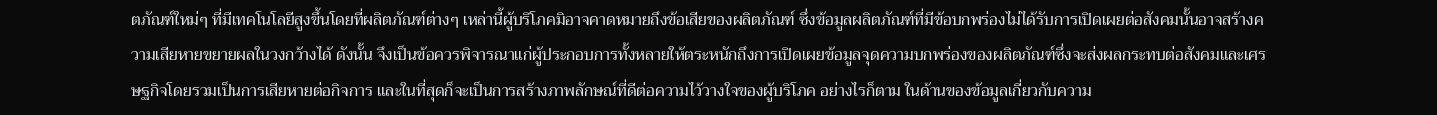ตภัณฑ์ใหม่ๆ ที่มีเทคโนโลยีสูงขึ้นโดยที่ผลิตภัณฑ์ต่างๆ เหล่านี้ผู้บริโภคมิอาจคาดหมายถึงข้อเสียของผลิตภัณฑ์ ซึ่งข้อมูลผลิตภัณฑ์ที่มีข้อบกพร่องไม่ได้รับการเปิดเผยต่อสังคมนั้นอาจสร้างความเสียหายขยายผลในวงกว้างได้ ดังนั้น จึงเป็นข้อควรพิจารณาแก่ผู้ประกอบการทั้งหลายให้ตระหนักถึงการเปิดเผยข้อมูลจุดความบกพร่องของผลิตภัณฑ์ซึ่งจะส่งผลกระทบต่อสังคมและเศรษฐกิจโดยรวมเป็นการเสียหายต่อกิจการ และในที่สุดก็จะเป็นการสร้างภาพลักษณ์ที่ดีต่อความไว้วางใจของผู้บริโภค อย่างไรก็ตาม ในด้านของข้อมูลเกี่ยวกับความ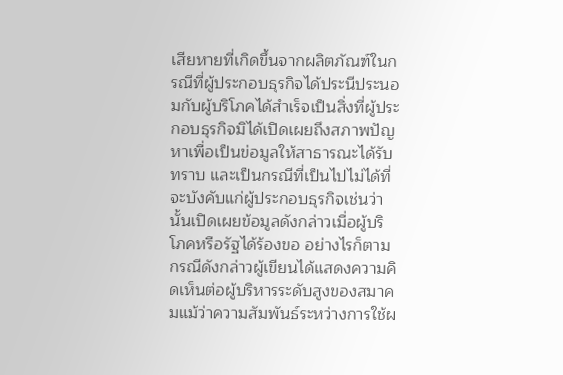เสียหายที่เกิดขึ้นจากผลิตภัณฑ์ในกรณีที่ผู้ประกอบธุรกิจได้ประนีประนอมกับผู้บริโภคได้สำเร็จเป็นสิ่งที่ผู้ประกอบธุรกิจมิได้เปิดเผยถึงสภาพปัญหาเพื่อเป็นข่อมูลให้สาธารณะได้รับทราบ และเป็นกรณีที่เป็นไปไม่ได้ที่จะบังคับแก่ผู้ประกอบธุรกิจเช่นว่านั้นเปิดเผยข้อมูลดังกล่าวเมื่อผู้บริโภคหรือรัฐได้ร้องขอ อย่างไรก็ตาม กรณีดังกล่าวผู้เขียนได้แสดงความคิดเห็นต่อผู้บริหารระดับสูงของสมาคมแม้ว่าความสัมพันธ์ระหว่างการใช้ผ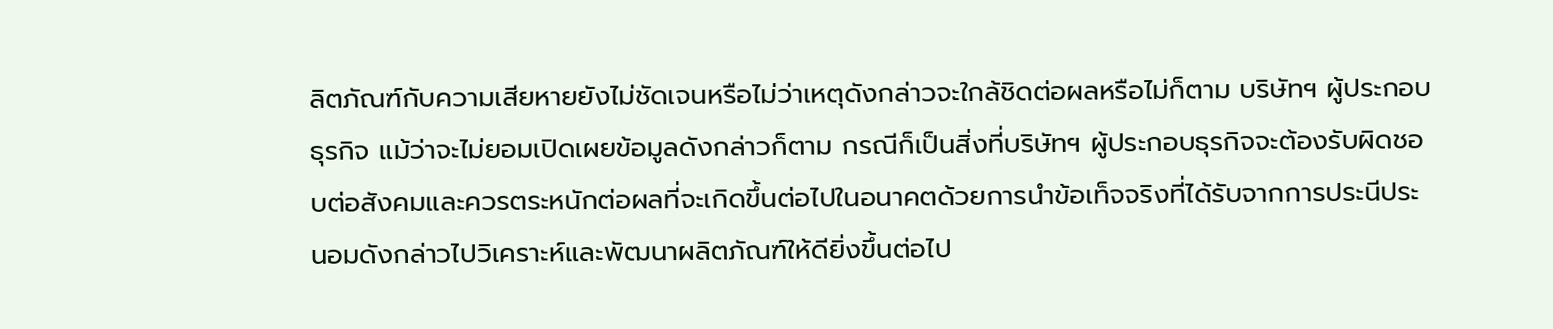ลิตภัณฑ์กับความเสียหายยังไม่ชัดเจนหรือไม่ว่าเหตุดังกล่าวจะใกล้ชิดต่อผลหรือไม่ก็ตาม บริษัทฯ ผู้ประกอบธุรกิจ แม้ว่าจะไม่ยอมเปิดเผยข้อมูลดังกล่าวก็ตาม กรณีก็เป็นสิ่งที่บริษัทฯ ผู้ประกอบธุรกิจจะต้องรับผิดชอบต่อสังคมและควรตระหนักต่อผลที่จะเกิดขึ้นต่อไปในอนาคตด้วยการนำข้อเท็จจริงที่ได้รับจากการประนีประนอมดังกล่าวไปวิเคราะห์และพัฒนาผลิตภัณฑ์ให้ดียิ่งขึ้นต่อไป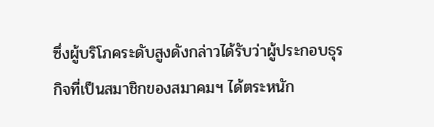ซึ่งผู้บริโภคระดับสูงดังกล่าวได้รับว่าผู้ประกอบธุรกิจที่เป็นสมาชิกของสมาคมฯ ได้ตระหนัก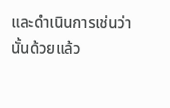และดำเนินการเช่นว่านั้นด้วยแล้ว